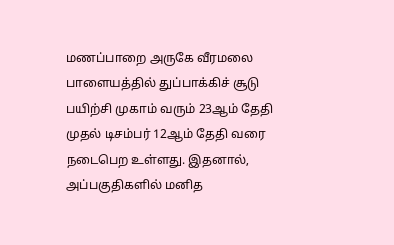மணப்பாறை அருகே வீரமலை பாளையத்தில் துப்பாக்கிச் சூடு பயிற்சி முகாம் வரும் 23ஆம் தேதி முதல் டிசம்பர் 12ஆம் தேதி வரை நடைபெற உள்ளது. இதனால், அப்பகுதிகளில் மனித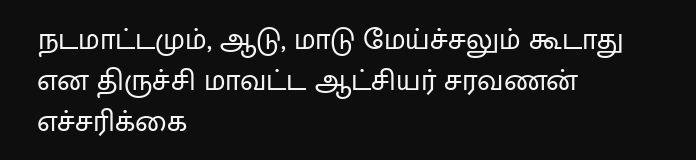நடமாட்டமும், ஆடு, மாடு மேய்ச்சலும் கூடாது என திருச்சி மாவட்ட ஆட்சியர் சரவணன் எச்சரிக்கை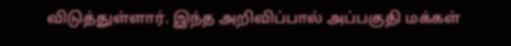விடுத்துள்ளார். இந்த அறிவிப்பால் அப்பகுதி மக்கள்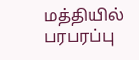மத்தியில் பரபரப்பு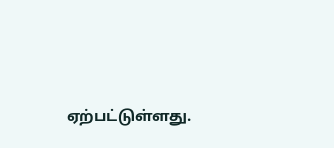ஏற்பட்டுள்ளது.